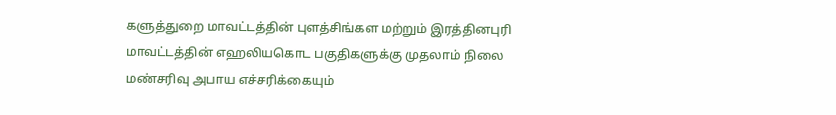களுத்துறை மாவட்டத்தின் புளத்சிங்கள மற்றும் இரத்தினபுரி மாவட்டத்தின் எஹலியகொட பகுதிகளுக்கு முதலாம் நிலை மண்சரிவு அபாய எச்சரிக்கையும்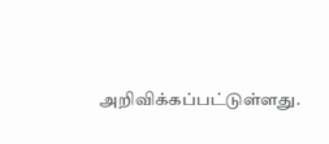அறிவிக்கப்பட்டுள்ளது.